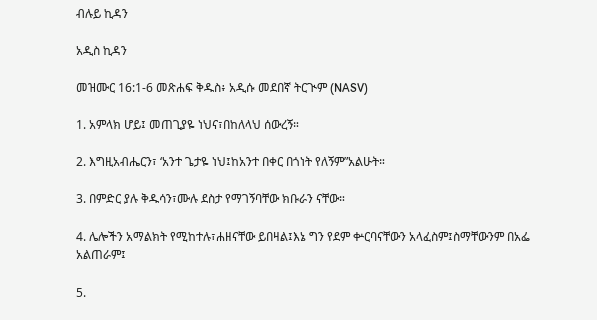ብሉይ ኪዳን

አዲስ ኪዳን

መዝሙር 16:1-6 መጽሐፍ ቅዱስ፥ አዲሱ መደበኛ ትርጒም (NASV)

1. አምላክ ሆይ፤ መጠጊያዬ ነህና፣በከለላህ ሰውረኝ።

2. እግዚአብሔርን፣ ‘አንተ ጌታዬ ነህ፤ከአንተ በቀር በጎነት የለኝም”አልሁት።

3. በምድር ያሉ ቅዱሳን፣ሙሉ ደስታ የማገኝባቸው ክቡራን ናቸው።

4. ሌሎችን አማልክት የሚከተሉ፣ሐዘናቸው ይበዛል፤እኔ ግን የደም ቍርባናቸውን አላፈስም፤ስማቸውንም በአፌ አልጠራም፤

5.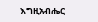እግዚአብሔር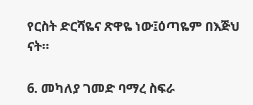የርስት ድርሻዬና ጽዋዬ ነው፤ዕጣዬም በእጅህ ናት።

6. መካለያ ገመድ ባማረ ስፍራ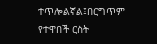ተጥሎልኛል፤በርግጥም የተዋበች ርስት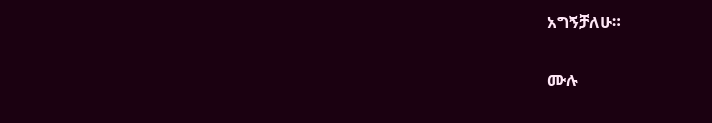አግኝቻለሁ።

ሙሉ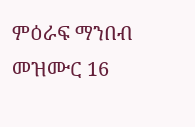ምዕራፍ ማንበብ መዝሙር 16